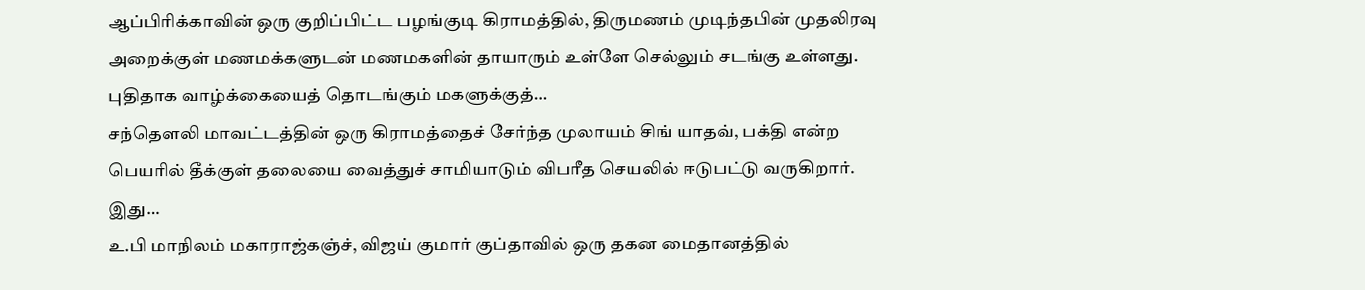ஆப்பிரிக்காவின் ஒரு குறிப்பிட்ட பழங்குடி கிராமத்தில், திருமணம் முடிந்தபின் முதலிரவு அறைக்குள் மணமக்களுடன் மணமகளின் தாயாரும் உள்ளே செல்லும் சடங்கு உள்ளது. புதிதாக வாழ்க்கையைத் தொடங்கும் மகளுக்குத்…
சந்தௌலி மாவட்டத்தின் ஒரு கிராமத்தைச் சேர்ந்த முலாயம் சிங் யாதவ், பக்தி என்ற பெயரில் தீக்குள் தலையை வைத்துச் சாமியாடும் விபரீத செயலில் ஈடுபட்டு வருகிறார். இது…
உ.பி மாநிலம் மகாராஜ்கஞ்ச், விஜய் குமார் குப்தாவில் ஒரு தகன மைதானத்தில்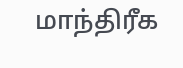மாந்திரீக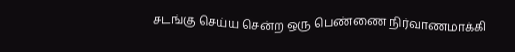சடங்கு செய்ய சென்ற ஒரு பெண்ணை நிர்வாணமாக்கி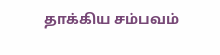தாக்கிய சம்பவம்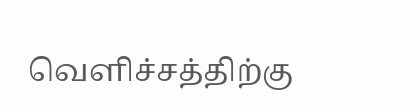வெளிச்சத்திற்கு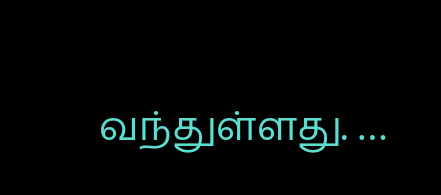வந்துள்ளது. …